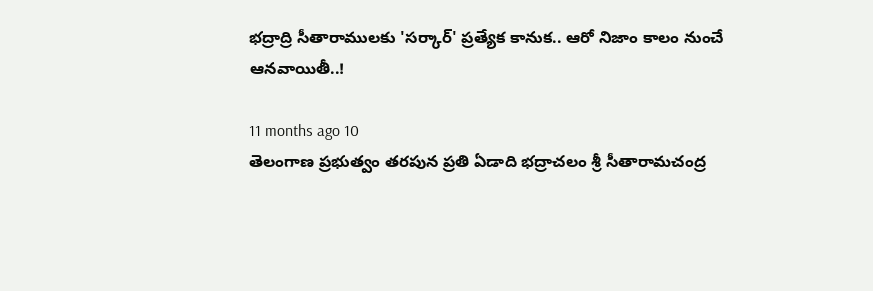భద్రాద్రి సీతారాములకు 'సర్కార్' ప్రత్యేక కానుక.. ఆరో నిజాం కాలం నుంచే ఆనవాయితీ..!

11 months ago 10
తెలంగాణ ప్రభుత్వం తరపున ప్రతి ఏడాది భద్రాచలం శ్రీ సీతారామచంద్ర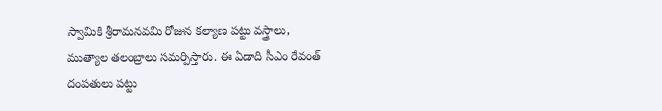స్వామికి శ్రీరామనవమి రోజున కల్యాణ పట్టు వస్త్రాలు, ముత్యాల తలంబ్రాలు సమర్పిస్తారు. ఈ ఏడాది సీఎం రేవంత్ దంపతులు పట్టు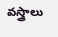వస్త్రాలు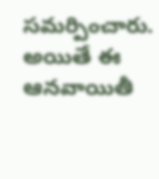సమర్పించారు. అయితే ఈ ఆనవాయితీ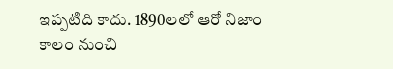ఇప్పటిది కాదు. 1890లలో ఆరో నిజాం కాలం నుంచి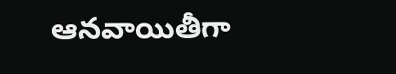ఆనవాయితీగా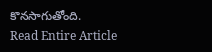కొనసాగుతోంది.
Read Entire Article